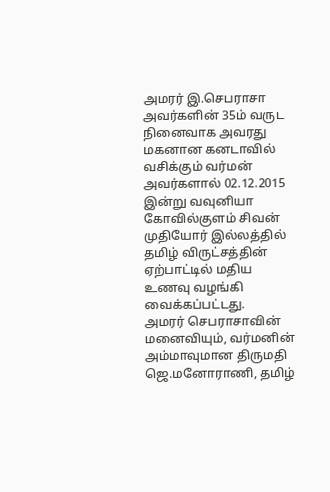அமரர் இ.செபராசா அவர்களின் 35ம் வருட நினைவாக அவரது மகனான கனடாவில் வசிக்கும் வர்மன் அவர்களால் 02.12.2015 இன்று வவுனியா கோவில்குளம் சிவன் முதியோர் இல்லத்தில் தமிழ் விருட்சத்தின் ஏற்பாட்டில் மதிய உணவு வழங்கி வைக்கப்பட்டது.
அமரர் செபராசாவின் மனைவியும், வர்மனின் அம்மாவுமான திருமதி ஜெ.மனோராணி, தமிழ்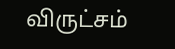விருட்சம்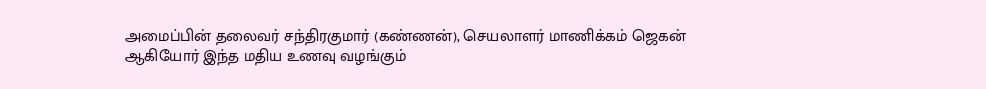அமைப்பின் தலைவர் சந்திரகுமார் (கண்ணன்), செயலாளர் மாணிக்கம் ஜெகன் ஆகியோர் இந்த மதிய உணவு வழங்கும்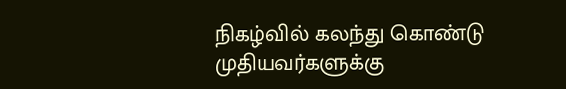நிகழ்வில் கலந்து கொண்டு முதியவர்களுக்கு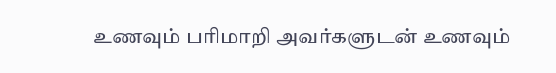உணவும் பரிமாறி அவர்களுடன் உணவும்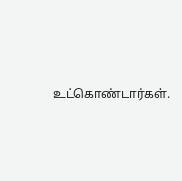உட்கொண்டார்கள்.